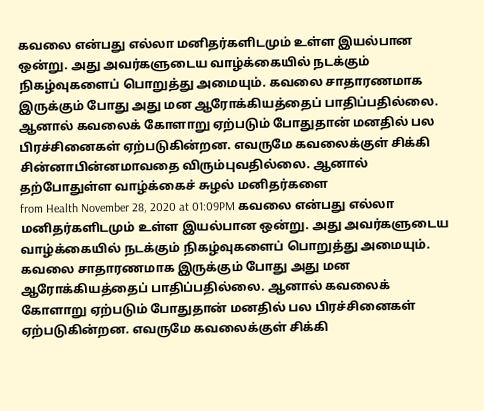கவலை என்பது எல்லா மனிதர்களிடமும் உள்ள இயல்பான ஒன்று. அது அவர்களுடைய வாழ்க்கையில் நடக்கும் நிகழ்வுகளைப் பொறுத்து அமையும். கவலை சாதாரணமாக இருக்கும் போது அது மன ஆரோக்கியத்தைப் பாதிப்பதில்லை. ஆனால் கவலைக் கோளாறு ஏற்படும் போதுதான் மனதில் பல பிரச்சினைகள் ஏற்படுகின்றன. எவருமே கவலைக்குள் சிக்கி சின்னாபின்னமாவதை விரும்புவதில்லை. ஆனால் தற்போதுள்ள வாழ்க்கைச் சுழல் மனிதர்களை
from Health November 28, 2020 at 01:09PM கவலை என்பது எல்லா மனிதர்களிடமும் உள்ள இயல்பான ஒன்று. அது அவர்களுடைய வாழ்க்கையில் நடக்கும் நிகழ்வுகளைப் பொறுத்து அமையும். கவலை சாதாரணமாக இருக்கும் போது அது மன ஆரோக்கியத்தைப் பாதிப்பதில்லை. ஆனால் கவலைக் கோளாறு ஏற்படும் போதுதான் மனதில் பல பிரச்சினைகள் ஏற்படுகின்றன. எவருமே கவலைக்குள் சிக்கி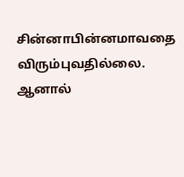சின்னாபின்னமாவதை விரும்புவதில்லை. ஆனால்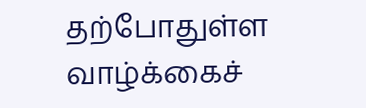தற்போதுள்ள வாழ்க்கைச்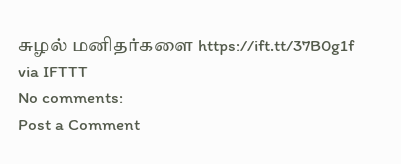சுழல் மனிதர்களை https://ift.tt/37B0g1f
via IFTTT
No comments:
Post a Comment